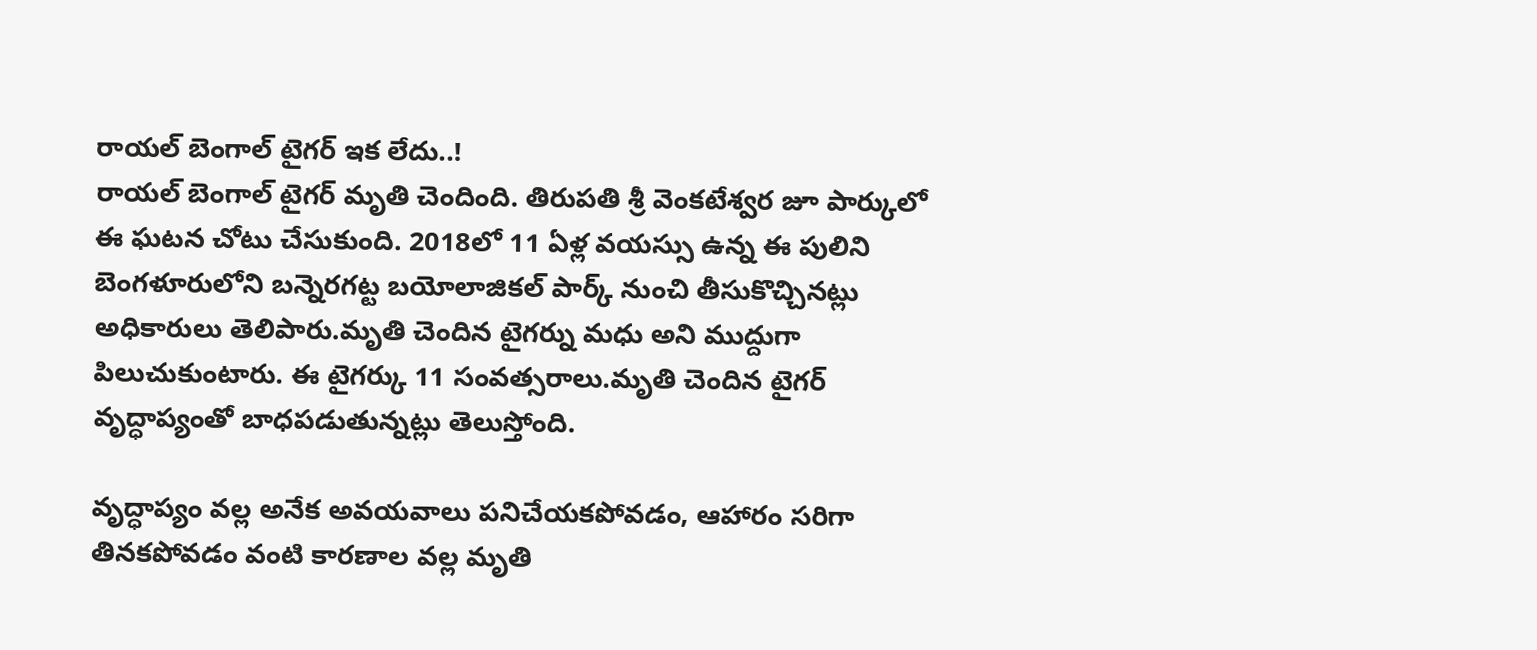రాయల్ బెంగాల్ టైగర్ ఇక లేదు..!
రాయల్ బెంగాల్ టైగర్ మృతి చెందింది. తిరుపతి శ్రీ వెంకటేశ్వర జూ పార్కులో ఈ ఘటన చోటు చేసుకుంది. 2018లో 11 ఏళ్ల వయస్సు ఉన్న ఈ పులిని బెంగళూరులోని బన్నెరగట్ట బయోలాజికల్ పార్క్ నుంచి తీసుకొచ్చినట్లు అధికారులు తెలిపారు.మృతి చెందిన టైగర్ను మధు అని ముద్దుగా పిలుచుకుంటారు. ఈ టైగర్కు 11 సంవత్సరాలు.మృతి చెందిన టైగర్ వృద్ధాప్యంతో బాధపడుతున్నట్లు తెలుస్తోంది.

వృద్ధాప్యం వల్ల అనేక అవయవాలు పనిచేయకపోవడం, ఆహారం సరిగా తినకపోవడం వంటి కారణాల వల్ల మృతి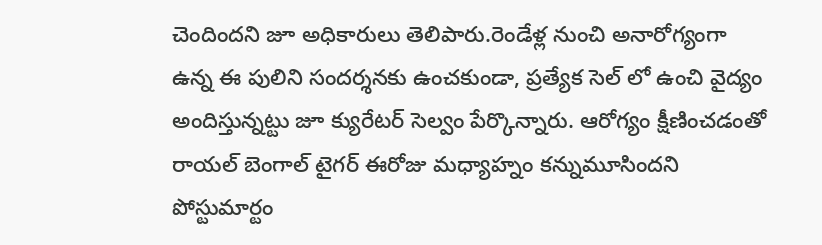చెందిందని జూ అధికారులు తెలిపారు.రెండేళ్ల నుంచి అనారోగ్యంగా ఉన్న ఈ పులిని సందర్శనకు ఉంచకుండా, ప్రత్యేక సెల్ లో ఉంచి వైద్యం అందిస్తున్నట్టు జూ క్యురేటర్ సెల్వం పేర్కొన్నారు. ఆరోగ్యం క్షీణించడంతో రాయల్ బెంగాల్ టైగర్ ఈరోజు మధ్యాహ్నం కన్నుమూసిందని పోస్టుమార్టం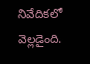నివేదికలో వెల్లడైంది.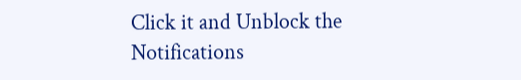Click it and Unblock the Notifications